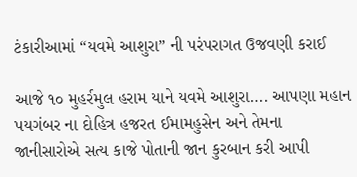ટંકારીઆમાં “યવમે આશુરા” ની પરંપરાગત ઉજવણી કરાઈ

આજે ૧૦ મુહર્રમુલ હરામ યાને યવમે આશુરા…. આપણા મહાન પયગંબર ના દોહિત્ર હજરત ઈમામહુસેન અને તેમના જાનીસારોએ સત્ય કાજે પોતાની જાન કુરબાન કરી આપી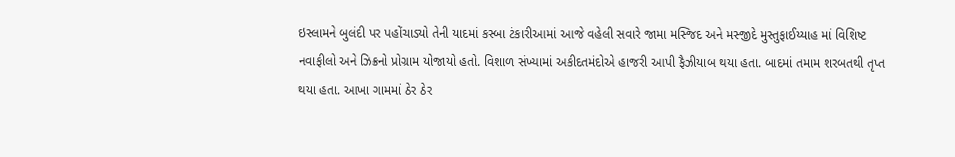ઇસ્લામને બુલંદી પર પહોંચાડ્યો તેની યાદમાં કસ્બા ટંકારીઆમાં આજે વહેલી સવારે જામા મસ્જિદ અને મસ્જીદે મુસ્તુફાઈય્યાહ માં વિશિષ્ટ નવાફીલો અને ઝિક્રનો પ્રોગ્રામ યોજાયો હતો. વિશાળ સંખ્યામાં અકીદતમંદોએ હાજરી આપી ફૈઝીયાબ થયા હતા. બાદમાં તમામ શરબતથી તૃપ્ત થયા હતા. આખા ગામમાં ઠેર ઠેર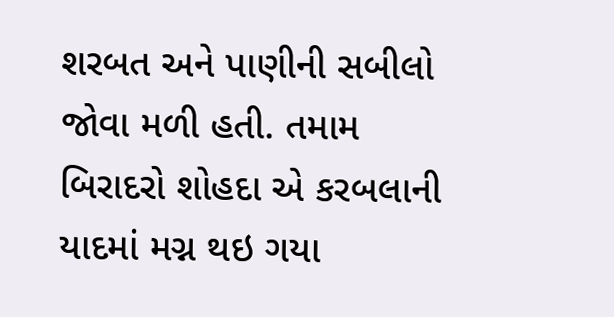શરબત અને પાણીની સબીલો જોવા મળી હતી. તમામ બિરાદરો શોહદા એ કરબલાની યાદમાં મગ્ન થઇ ગયા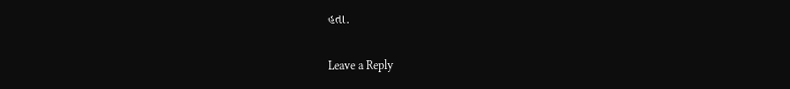હતા.

Leave a Reply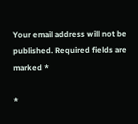Your email address will not be published. Required fields are marked *

*